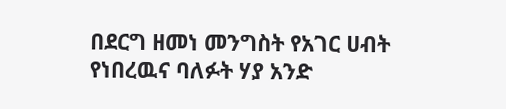በደርግ ዘመነ መንግስት የአገር ሀብት የነበረዉና ባለፉት ሃያ አንድ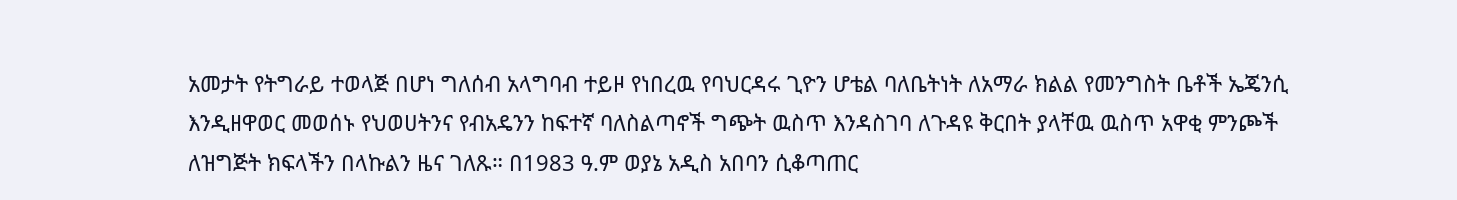አመታት የትግራይ ተወላጅ በሆነ ግለሰብ አላግባብ ተይዞ የነበረዉ የባህርዳሩ ጊዮን ሆቴል ባለቤትነት ለአማራ ክልል የመንግስት ቤቶች ኤጄንሲ እንዲዘዋወር መወሰኑ የህወሀትንና የብአዴንን ከፍተኛ ባለስልጣኖች ግጭት ዉስጥ እንዳስገባ ለጉዳዩ ቅርበት ያላቸዉ ዉስጥ አዋቂ ምንጮች ለዝግጅት ክፍላችን በላኩልን ዜና ገለጹ። በ1983 ዓ.ም ወያኔ አዲስ አበባን ሲቆጣጠር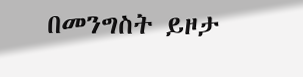በመንግስት ይዞታ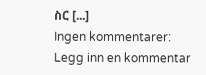ስር [...]
Ingen kommentarer:
Legg inn en kommentar